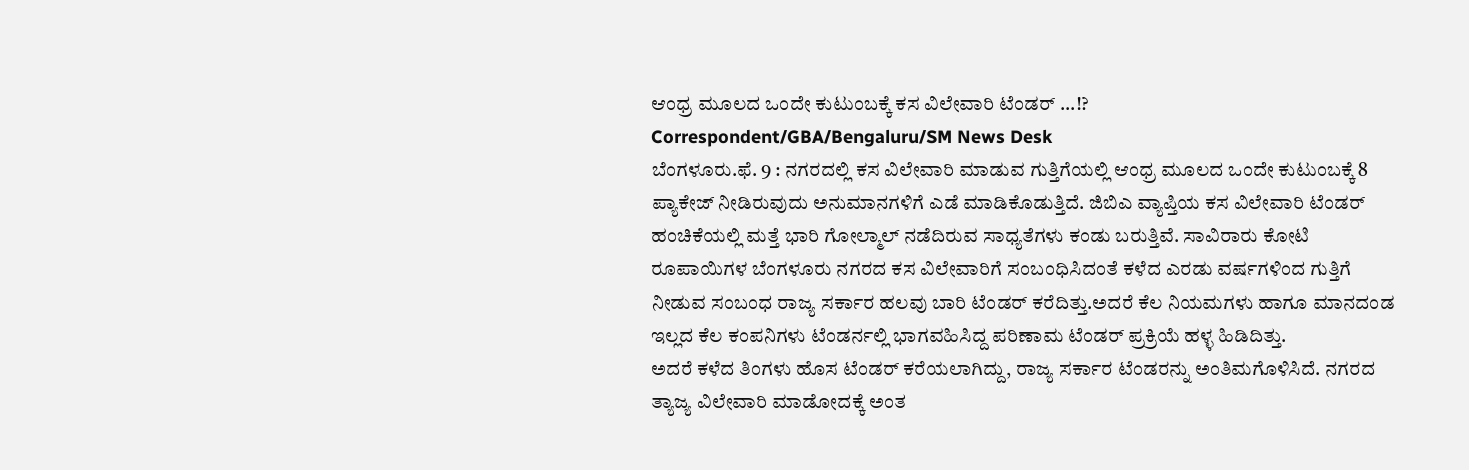ಆಂಧ್ರ ಮೂಲದ ಒಂದೇ ಕುಟುಂಬಕ್ಕೆ ಕಸ ವಿಲೇವಾರಿ ಟೆಂಡರ್ ...!?
Correspondent/GBA/Bengaluru/SM News Desk
ಬೆಂಗಳೂರು.ಫೆ. 9 : ನಗರದಲ್ಲಿ ಕಸ ವಿಲೇವಾರಿ ಮಾಡುವ ಗುತ್ತಿಗೆಯಲ್ಲಿ ಆಂಧ್ರ ಮೂಲದ ಒಂದೇ ಕುಟುಂಬಕ್ಕೆ 8 ಪ್ಯಾಕೇಜ್ ನೀಡಿರುವುದು ಅನುಮಾನಗಳಿಗೆ ಎಡೆ ಮಾಡಿಕೊಡುತ್ತಿದೆ. ಜಿಬಿಎ ವ್ಯಾಪ್ತಿಯ ಕಸ ವಿಲೇವಾರಿ ಟೆಂಡರ್ ಹಂಚಿಕೆಯಲ್ಲಿ ಮತ್ತೆ ಭಾರಿ ಗೋಲ್ಮಾಲ್ ನಡೆದಿರುವ ಸಾಧ್ಯತೆಗಳು ಕಂಡು ಬರುತ್ತಿವೆ. ಸಾವಿರಾರು ಕೋಟಿ ರೂಪಾಯಿಗಳ ಬೆಂಗಳೂರು ನಗರದ ಕಸ ವಿಲೇವಾರಿಗೆ ಸಂಬಂಧಿಸಿದಂತೆ ಕಳೆದ ಎರಡು ವರ್ಷಗಳಿಂದ ಗುತ್ತಿಗೆ ನೀಡುವ ಸಂಬಂಧ ರಾಜ್ಯ ಸರ್ಕಾರ ಹಲವು ಬಾರಿ ಟೆಂಡರ್ ಕರೆದಿತ್ತು.ಅದರೆ ಕೆಲ ನಿಯಮಗಳು ಹಾಗೂ ಮಾನದಂಡ ಇಲ್ಲದ ಕೆಲ ಕಂಪನಿಗಳು ಟೆಂಡರ್ನಲ್ಲಿ ಭಾಗವಹಿಸಿದ್ದ ಪರಿಣಾಮ ಟೆಂಡರ್ ಪ್ರಕ್ರಿಯೆ ಹಳ್ಳ ಹಿಡಿದಿತ್ತು.
ಅದರೆ ಕಳೆದ ತಿಂಗಳು ಹೊಸ ಟೆಂಡರ್ ಕರೆಯಲಾಗಿದ್ದು, ರಾಜ್ಯ ಸರ್ಕಾರ ಟೆಂಡರನ್ನು ಅಂತಿಮಗೊಳಿಸಿದೆ. ನಗರದ ತ್ಯಾಜ್ಯ ವಿಲೇವಾರಿ ಮಾಡೋದಕ್ಕೆ ಅಂತ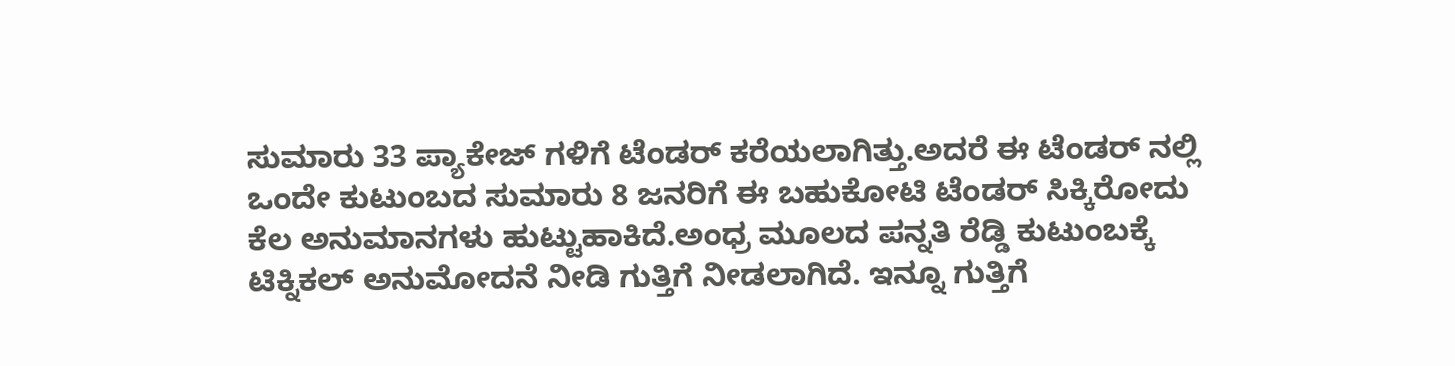ಸುಮಾರು 33 ಪ್ಯಾಕೇಜ್ ಗಳಿಗೆ ಟೆಂಡರ್ ಕರೆಯಲಾಗಿತ್ತು.ಅದರೆ ಈ ಟೆಂಡರ್ ನಲ್ಲಿ ಒಂದೇ ಕುಟುಂಬದ ಸುಮಾರು 8 ಜನರಿಗೆ ಈ ಬಹುಕೋಟಿ ಟೆಂಡರ್ ಸಿಕ್ಕಿರೋದು ಕೆಲ ಅನುಮಾನಗಳು ಹುಟ್ಟುಹಾಕಿದೆ.ಅಂಧ್ರ ಮೂಲದ ಪನ್ನತಿ ರೆಡ್ಡಿ ಕುಟುಂಬಕ್ಕೆ ಟಿಕ್ನಿಕಲ್ ಅನುಮೋದನೆ ನೀಡಿ ಗುತ್ತಿಗೆ ನೀಡಲಾಗಿದೆ. ಇನ್ನೂ ಗುತ್ತಿಗೆ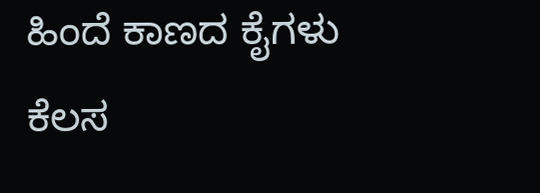ಹಿಂದೆ ಕಾಣದ ಕೈಗಳು ಕೆಲಸ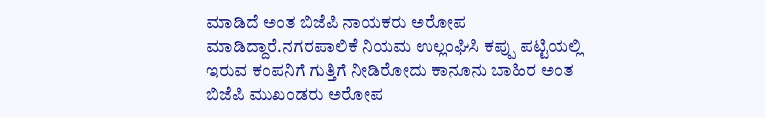ಮಾಡಿದೆ ಅಂತ ಬಿಜೆಪಿ ನಾಯಕರು ಅರೋಪ ಮಾಡಿದ್ದಾರೆ.ನಗರಪಾಲಿಕೆ ನಿಯಮ ಉಲ್ಲಂಘಿಸಿ ಕಪ್ಪು ಪಟ್ಟಿಯಲ್ಲಿ ಇರುವ ಕಂಪನಿಗೆ ಗುತ್ತಿಗೆ ನೀಡಿರೋದು ಕಾನೂನು ಬಾಹಿರ ಅಂತ ಬಿಜೆಪಿ ಮುಖಂಡರು ಅರೋಪ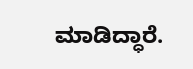ಮಾಡಿದ್ಧಾರೆ.